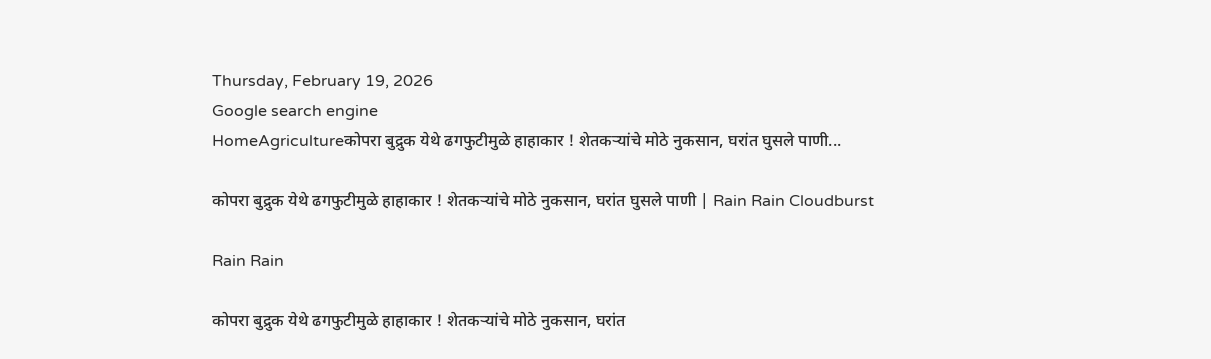Thursday, February 19, 2026
Google search engine
HomeAgricultureकोपरा बुद्रुक येथे ढगफुटीमुळे हाहाकार ! शेतकऱ्यांचे मोठे नुकसान, घरांत घुसले पाणी...

कोपरा बुद्रुक येथे ढगफुटीमुळे हाहाकार ! शेतकऱ्यांचे मोठे नुकसान, घरांत घुसले पाणी | Rain Rain Cloudburst

Rain Rain

कोपरा बुद्रुक येथे ढगफुटीमुळे हाहाकार ! शेतकऱ्यांचे मोठे नुकसान, घरांत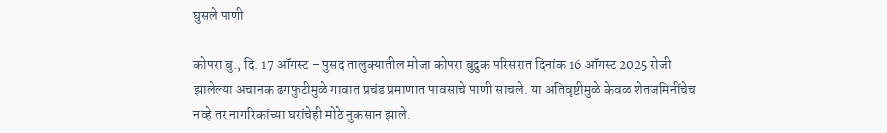घुसले पाणी

कोपरा बु., दि. 17 ऑगस्ट – पुसद तालुक्यातील मोजा कोपरा बुद्रुक परिसरात दिनांक 16 ऑगस्ट 2025 रोजी झालेल्या अचानक ढगफुटीमुळे गावात प्रचंड प्रमाणात पावसाचे पाणी साचले. या अतिवृष्टीमुळे केवळ शेतजमिनींचेच नव्हे तर नागरिकांच्या घरांचेही मोठे नुकसान झाले.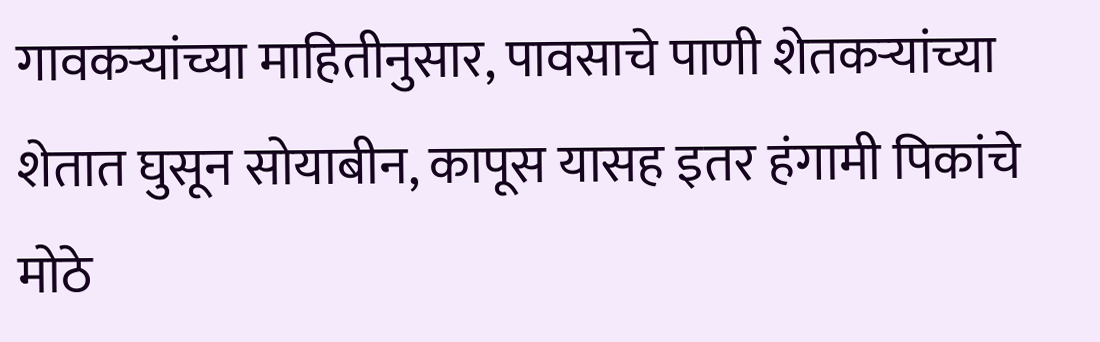गावकऱ्यांच्या माहितीनुसार, पावसाचे पाणी शेतकऱ्यांच्या शेतात घुसून सोयाबीन, कापूस यासह इतर हंगामी पिकांचे मोठे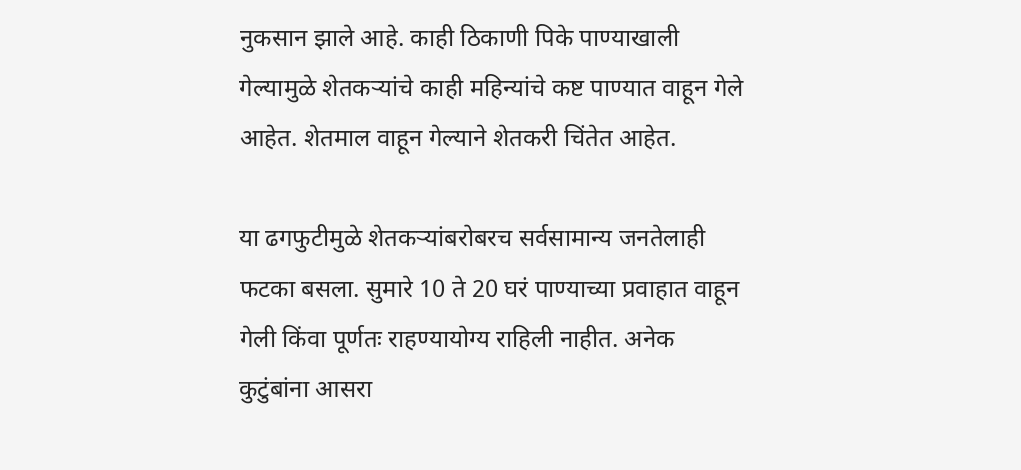नुकसान झाले आहे. काही ठिकाणी पिके पाण्याखाली गेल्यामुळे शेतकऱ्यांचे काही महिन्यांचे कष्ट पाण्यात वाहून गेले आहेत. शेतमाल वाहून गेल्याने शेतकरी चिंतेत आहेत.

या ढगफुटीमुळे शेतकऱ्यांबरोबरच सर्वसामान्य जनतेलाही फटका बसला. सुमारे 10 ते 20 घरं पाण्याच्या प्रवाहात वाहून गेली किंवा पूर्णतः राहण्यायोग्य राहिली नाहीत. अनेक कुटुंबांना आसरा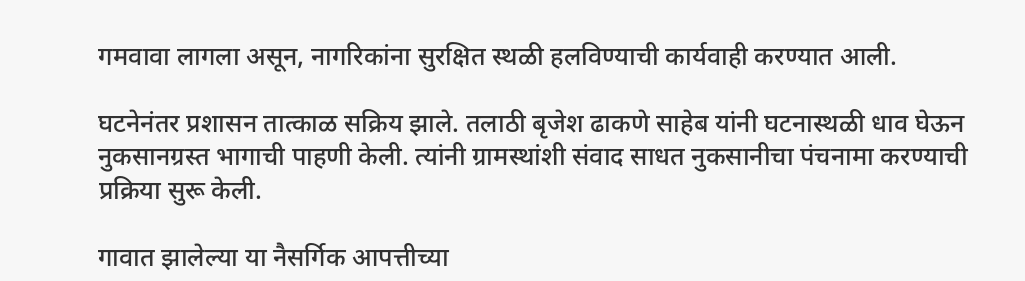गमवावा लागला असून, नागरिकांना सुरक्षित स्थळी हलविण्याची कार्यवाही करण्यात आली.

घटनेनंतर प्रशासन तात्काळ सक्रिय झाले. तलाठी बृजेश ढाकणे साहेब यांनी घटनास्थळी धाव घेऊन नुकसानग्रस्त भागाची पाहणी केली. त्यांनी ग्रामस्थांशी संवाद साधत नुकसानीचा पंचनामा करण्याची प्रक्रिया सुरू केली.

गावात झालेल्या या नैसर्गिक आपत्तीच्या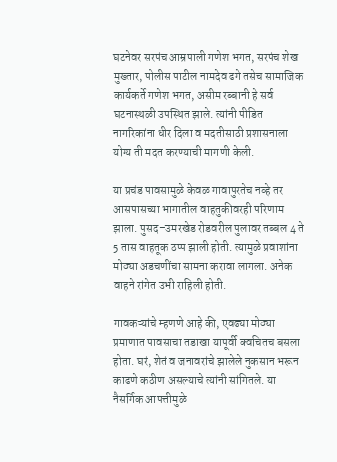घटनेवर सरपंच आम्रपाली गणेश भगत, सरपंच शेख मुख्तार, पोलीस पाटील नामदेव ढगे तसेच सामाजिक कार्यकर्ते गणेश भगत, असीम रब्बानी हे सर्व घटनास्थळी उपस्थित झाले. त्यांनी पीडित नागरिकांना धीर दिला व मदतीसाठी प्रशासनाला योग्य ती मदत करण्याची मागणी केली.

या प्रचंड पावसामुळे केवळ गावापुरतेच नव्हे तर आसपासच्या भागातील वाहतुकीवरही परिणाम झाला. पुसद–उमरखेड रोडवरील पुलावर तब्बल 4 ते 5 तास वाहतूक ठप्प झाली होती. त्यामुळे प्रवाशांना मोठ्या अडचणींचा सामना करावा लागला. अनेक वाहने रांगेत उभी राहिली होती.

गावकऱ्यांचे म्हणणे आहे की, एवढ्या मोठ्या प्रमाणात पावसाचा तडाखा यापूर्वी क्वचितच बसला होता. घरं, शेतं व जनावरांचे झालेले नुकसान भरून काढणे कठीण असल्याचे त्यांनी सांगितले. या नैसर्गिक आपत्तीमुळे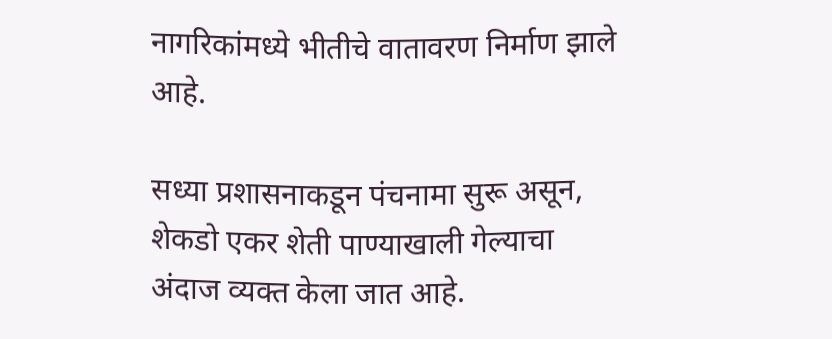नागरिकांमध्ये भीतीचे वातावरण निर्माण झाले आहे.

सध्या प्रशासनाकडून पंचनामा सुरू असून, शेकडो एकर शेती पाण्याखाली गेल्याचा अंदाज व्यक्त केला जात आहे.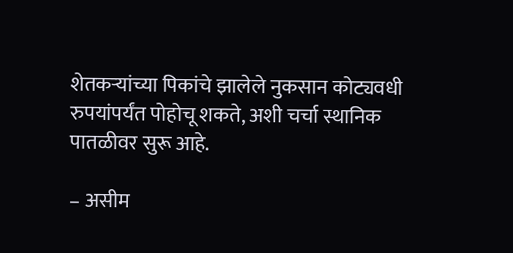शेतकऱ्यांच्या पिकांचे झालेले नुकसान कोट्यवधी रुपयांपर्यंत पोहोचू शकते, अशी चर्चा स्थानिक पातळीवर सुरू आहे.

– असीम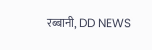रब्बानी, DD NEWS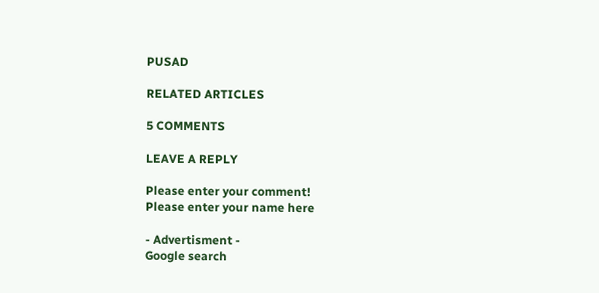PUSAD

RELATED ARTICLES

5 COMMENTS

LEAVE A REPLY

Please enter your comment!
Please enter your name here

- Advertisment -
Google search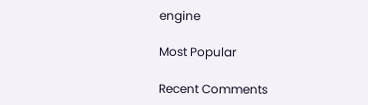engine

Most Popular

Recent Comments